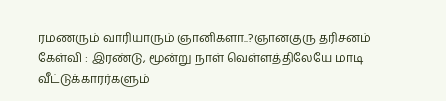ரமணரும் வாரியாரும் ஞானிகளா..?ஞானகுரு தரிசனம் கேள்வி : இரண்டு, மூன்று நாள் வெள்ளத்திலேயே மாடி வீட்டுக்காரர்களும்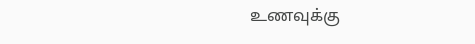உணவுக்கு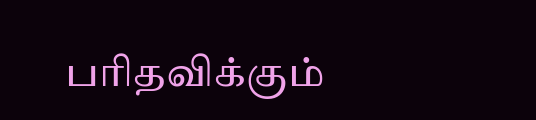பரிதவிக்கும்